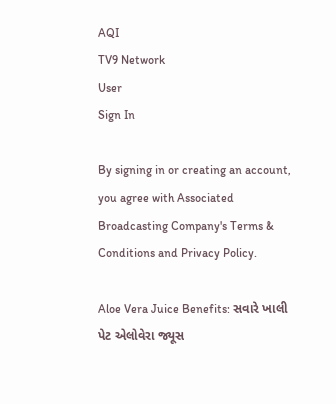AQI
TV9 Network
User
Sign In

By signing in or creating an account, you agree with Associated Broadcasting Company's Terms & Conditions and Privacy Policy.

Aloe Vera Juice Benefits: સવારે ખાલી પેટ એલોવેરા જ્યૂસ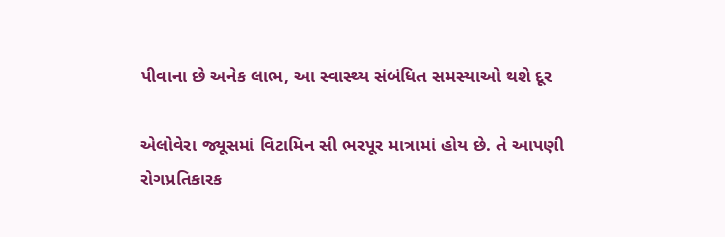પીવાના છે અનેક લાભ, આ સ્વાસ્થ્ય સંબંધિત સમસ્યાઓ થશે દૂર

એલોવેરા જ્યૂસમાં વિટામિન સી ભરપૂર માત્રામાં હોય છે. તે આપણી રોગપ્રતિકારક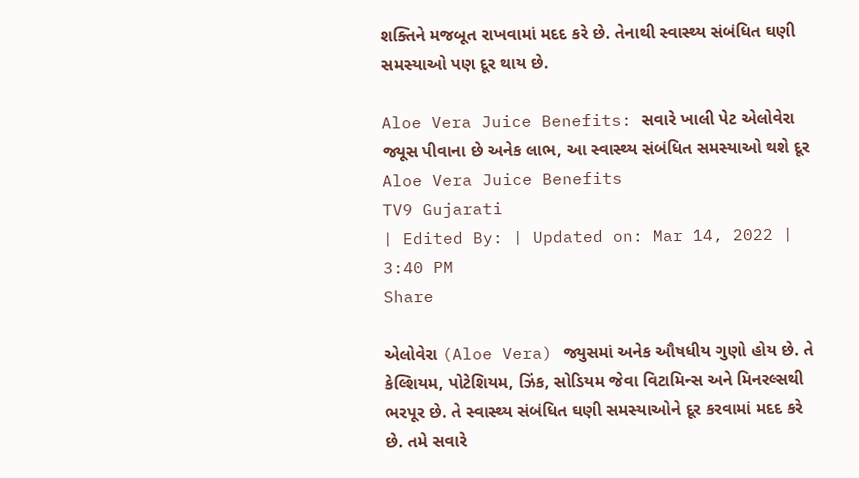શક્તિને મજબૂત રાખવામાં મદદ કરે છે. તેનાથી સ્વાસ્થ્ય સંબંધિત ઘણી સમસ્યાઓ પણ દૂર થાય છે.

Aloe Vera Juice Benefits: સવારે ખાલી પેટ એલોવેરા જ્યૂસ પીવાના છે અનેક લાભ, આ સ્વાસ્થ્ય સંબંધિત સમસ્યાઓ થશે દૂર
Aloe Vera Juice Benefits
TV9 Gujarati
| Edited By: | Updated on: Mar 14, 2022 | 3:40 PM
Share

એલોવેરા (Aloe Vera) જ્યુસમાં અનેક ઔષધીય ગુણો હોય છે. તે કેલ્શિયમ, પોટેશિયમ, ઝિંક, સોડિયમ જેવા વિટામિન્સ અને મિનરલ્સથી ભરપૂર છે. તે સ્વાસ્થ્ય સંબંધિત ઘણી સમસ્યાઓને દૂર કરવામાં મદદ કરે છે. તમે સવારે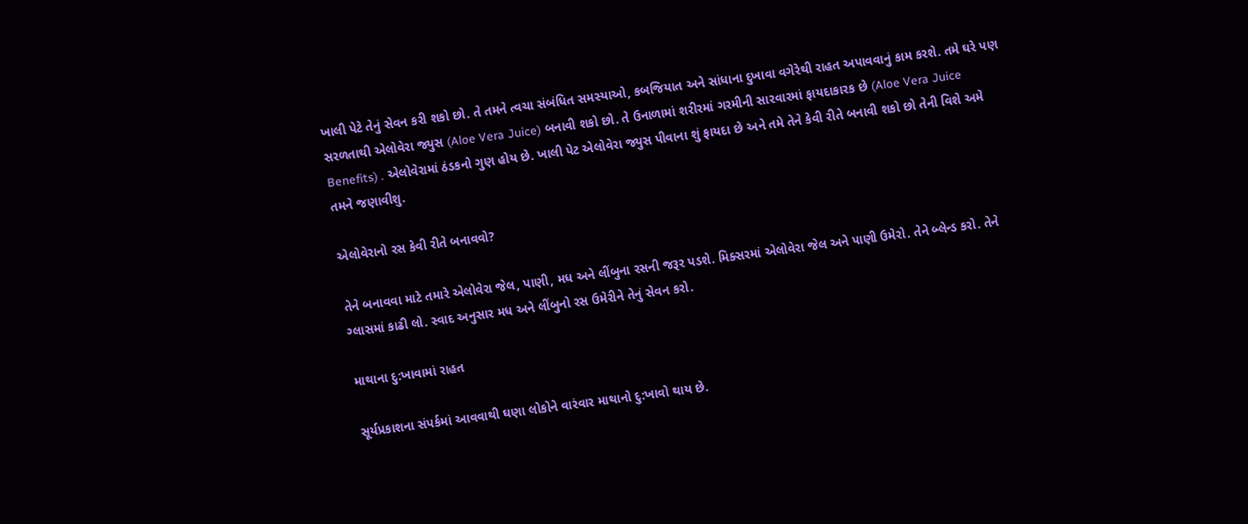ખાલી પેટે તેનું સેવન કરી શકો છો. તે તમને ત્વચા સંબંધિત સમસ્યાઓ, કબજિયાત અને સાંધાના દુખાવા વગેરેથી રાહત અપાવવાનું કામ કરશે. તમે ઘરે પણ સરળતાથી એલોવેરા જ્યુસ (Aloe Vera Juice) બનાવી શકો છો. તે ઉનાળામાં શરીરમાં ગરમીની સારવારમાં ફાયદાકારક છે (Aloe Vera Juice Benefits) . એલોવેરામાં ઠંડકનો ગુણ હોય છે. ખાલી પેટ એલોવેરા જ્યુસ પીવાના શું ફાયદા છે અને તમે તેને કેવી રીતે બનાવી શકો છો તેની વિશે અમે તમને જણાવીશુ.

એલોવેરાનો રસ કેવી રીતે બનાવવો?

તેને બનાવવા માટે તમારે એલોવેરા જેલ, પાણી, મધ અને લીંબુના રસની જરૂર પડશે. મિક્સરમાં એલોવેરા જેલ અને પાણી ઉમેરો. તેને બ્લેન્ડ કરો. તેને ગ્લાસમાં કાઢી લો. સ્વાદ અનુસાર મધ અને લીંબુનો રસ ઉમેરીને તેનું સેવન કરો.

માથાના દુ:ખાવામાં રાહત

સૂર્યપ્રકાશના સંપર્કમાં આવવાથી ઘણા લોકોને વારંવાર માથાનો દુ:ખાવો થાય છે.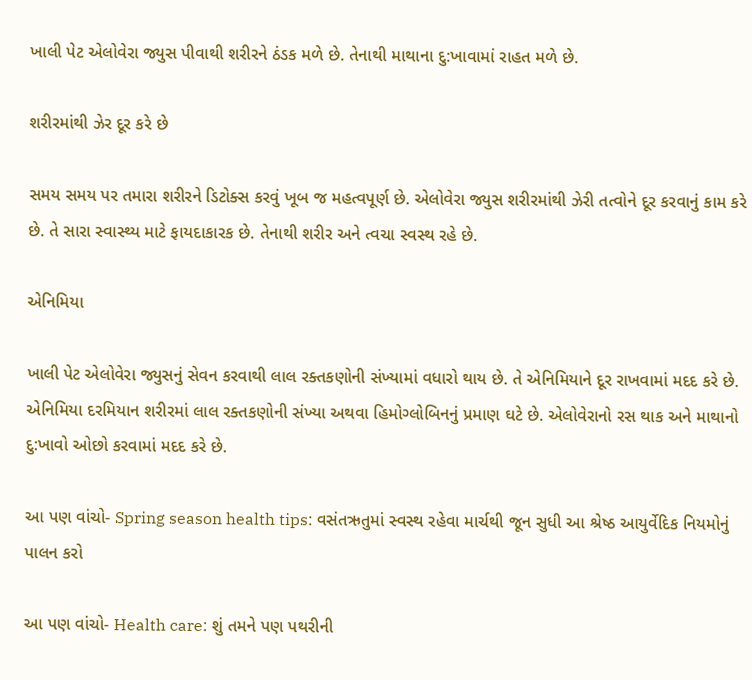ખાલી પેટ એલોવેરા જ્યુસ પીવાથી શરીરને ઠંડક મળે છે. તેનાથી માથાના દુ:ખાવામાં રાહત મળે છે.

શરીરમાંથી ઝેર દૂર કરે છે

સમય સમય પર તમારા શરીરને ડિટોક્સ કરવું ખૂબ જ મહત્વપૂર્ણ છે. એલોવેરા જ્યુસ શરીરમાંથી ઝેરી તત્વોને દૂર કરવાનું કામ કરે છે. તે સારા સ્વાસ્થ્ય માટે ફાયદાકારક છે. તેનાથી શરીર અને ત્વચા સ્વસ્થ રહે છે.

એનિમિયા

ખાલી પેટ એલોવેરા જ્યુસનું સેવન કરવાથી લાલ રક્તકણોની સંખ્યામાં વધારો થાય છે. તે એનિમિયાને દૂર રાખવામાં મદદ કરે છે. એનિમિયા દરમિયાન શરીરમાં લાલ રક્તકણોની સંખ્યા અથવા હિમોગ્લોબિનનું પ્રમાણ ઘટે છે. એલોવેરાનો રસ થાક અને માથાનો દુ:ખાવો ઓછો કરવામાં મદદ કરે છે.

આ પણ વાંચો- Spring season health tips: વસંતઋતુમાં સ્વસ્થ રહેવા માર્ચથી જૂન સુધી આ શ્રેષ્ઠ આયુર્વેદિક નિયમોનું પાલન કરો

આ પણ વાંચો- Health care: શું તમને પણ પથરીની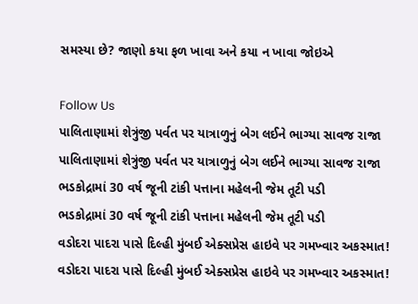સમસ્યા છે? જાણો કયા ફળ ખાવા અને કયા ન ખાવા જોઇએ

Follow Us
પાલિતાણામાં શેત્રુંજી પર્વત પર યાત્રાળુનું બેગ લઈને ભાગ્યા સાવજ રાજા
પાલિતાણામાં શેત્રુંજી પર્વત પર યાત્રાળુનું બેગ લઈને ભાગ્યા સાવજ રાજા
ભડકોદ્રામાં 30 વર્ષ જૂની ટાંકી પત્તાના મહેલની જેમ તૂટી પડી
ભડકોદ્રામાં 30 વર્ષ જૂની ટાંકી પત્તાના મહેલની જેમ તૂટી પડી
વડોદરા પાદરા પાસે દિલ્હી મુંબઈ એક્સપ્રેસ હાઇવે પર ગમખ્વાર અકસ્માત!
વડોદરા પાદરા પાસે દિલ્હી મુંબઈ એક્સપ્રેસ હાઇવે પર ગમખ્વાર અકસ્માત!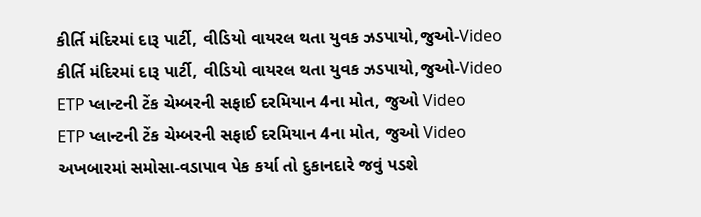કીર્તિ મંદિરમાં દારૂ પાર્ટી, વીડિયો વાયરલ થતા યુવક ઝડપાયો,જુઓ-Video
કીર્તિ મંદિરમાં દારૂ પાર્ટી, વીડિયો વાયરલ થતા યુવક ઝડપાયો,જુઓ-Video
ETP પ્લાન્ટની ટેંક ચેમ્બરની સફાઈ દરમિયાન 4ના મોત, જુઓ Video
ETP પ્લાન્ટની ટેંક ચેમ્બરની સફાઈ દરમિયાન 4ના મોત, જુઓ Video
અખબારમાં સમોસા-વડાપાવ પેક કર્યા તો દુકાનદારે જવું પડશે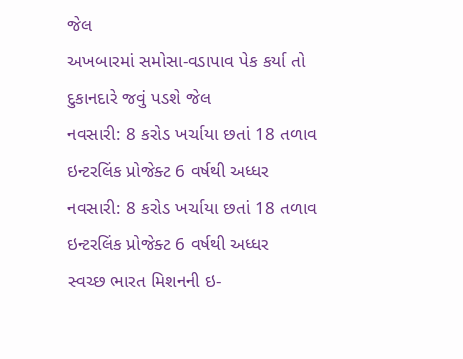જેલ
અખબારમાં સમોસા-વડાપાવ પેક કર્યા તો દુકાનદારે જવું પડશે જેલ
નવસારી: 8 કરોડ ખર્ચાયા છતાં 18 તળાવ ઇન્ટરલિંક પ્રોજેક્ટ 6 વર્ષથી અધ્ધર
નવસારી: 8 કરોડ ખર્ચાયા છતાં 18 તળાવ ઇન્ટરલિંક પ્રોજેક્ટ 6 વર્ષથી અધ્ધર
સ્વચ્છ ભારત મિશનની ઇ-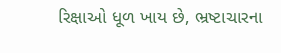રિક્ષાઓ ધૂળ ખાય છે, ભ્રષ્ટાચારના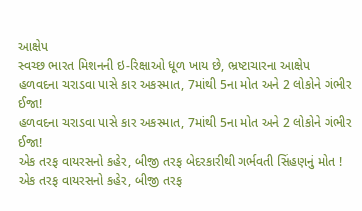આક્ષેપ
સ્વચ્છ ભારત મિશનની ઇ-રિક્ષાઓ ધૂળ ખાય છે, ભ્રષ્ટાચારના આક્ષેપ
હળવદના ચરાડવા પાસે કાર અકસ્માત, 7માંથી 5ના મોત અને 2 લોકોને ગંભીર ઈજા!
હળવદના ચરાડવા પાસે કાર અકસ્માત, 7માંથી 5ના મોત અને 2 લોકોને ગંભીર ઈજા!
એક તરફ વાયરસનો કહેર, બીજી તરફ બેદરકારીથી ગર્ભવતી સિંહણનું મોત !
એક તરફ વાયરસનો કહેર, બીજી તરફ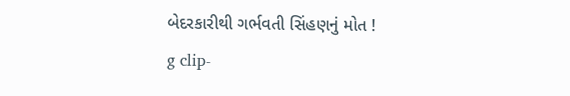બેદરકારીથી ગર્ભવતી સિંહણનું મોત !
g clip-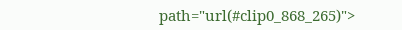path="url(#clip0_868_265)">